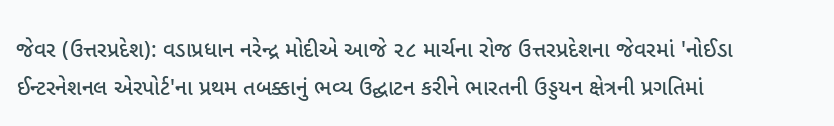જેવર (ઉત્તરપ્રદેશ): વડાપ્રધાન નરેન્દ્ર મોદીએ આજે ૨૮ માર્ચના રોજ ઉત્તરપ્રદેશના જેવરમાં 'નોઈડા ઈન્ટરનેશનલ એરપોર્ટ'ના પ્રથમ તબક્કાનું ભવ્ય ઉદ્ઘાટન કરીને ભારતની ઉડ્ડયન ક્ષેત્રની પ્રગતિમાં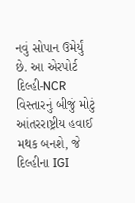નવું સોપાન ઉમેર્યું છે. આ એરપોર્ટ દિલ્હી-NCR વિસ્તારનું બીજું મોટું આંતરરાષ્ટ્રીય હવાઈ મથક બનશે, જે દિલ્હીના IGI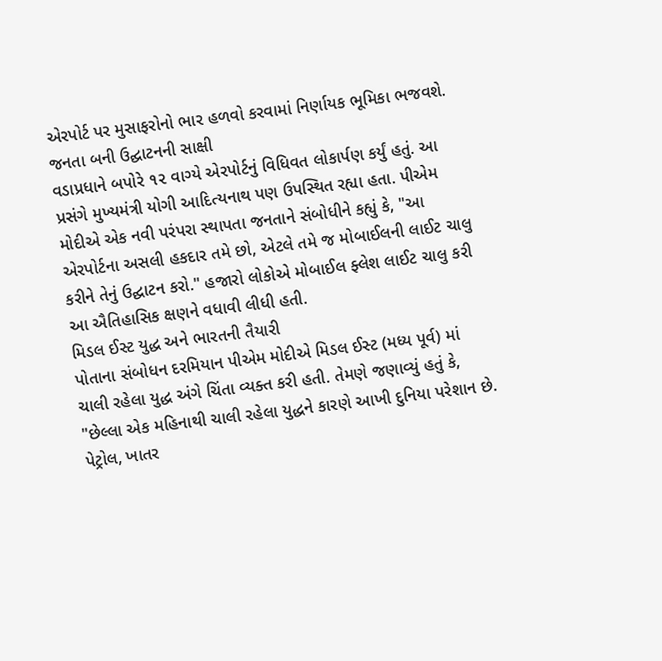એરપોર્ટ પર મુસાફરોનો ભાર હળવો કરવામાં નિર્ણાયક ભૂમિકા ભજવશે.
જનતા બની ઉદ્ઘાટનની સાક્ષી
વડાપ્રધાને બપોરે ૧૨ વાગ્યે એરપોર્ટનું વિધિવત લોકાર્પણ કર્યું હતું. આ પ્રસંગે મુખ્યમંત્રી યોગી આદિત્યનાથ પણ ઉપસ્થિત રહ્યા હતા. પીએમ મોદીએ એક નવી પરંપરા સ્થાપતા જનતાને સંબોધીને કહ્યું કે, "આ એરપોર્ટના અસલી હકદાર તમે છો, એટલે તમે જ મોબાઈલની લાઈટ ચાલુ કરીને તેનું ઉદ્ઘાટન કરો." હજારો લોકોએ મોબાઈલ ફ્લેશ લાઈટ ચાલુ કરી આ ઐતિહાસિક ક્ષણને વધાવી લીધી હતી.
મિડલ ઈસ્ટ યુદ્ધ અને ભારતની તૈયારી
પોતાના સંબોધન દરમિયાન પીએમ મોદીએ મિડલ ઈસ્ટ (મધ્ય પૂર્વ) માં ચાલી રહેલા યુદ્ધ અંગે ચિંતા વ્યક્ત કરી હતી. તેમણે જણાવ્યું હતું કે, "છેલ્લા એક મહિનાથી ચાલી રહેલા યુદ્ધને કારણે આખી દુનિયા પરેશાન છે. પેટ્રોલ, ખાતર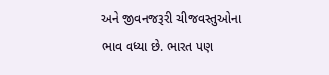અને જીવનજરૂરી ચીજવસ્તુઓના ભાવ વધ્યા છે. ભારત પણ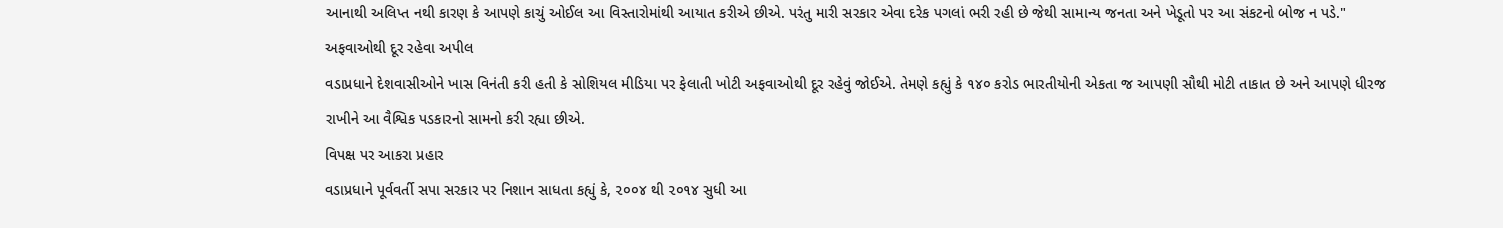આનાથી અલિપ્ત નથી કારણ કે આપણે કાચું ઓઈલ આ વિસ્તારોમાંથી આયાત કરીએ છીએ. પરંતુ મારી સરકાર એવા દરેક પગલાં ભરી રહી છે જેથી સામાન્ય જનતા અને ખેડૂતો પર આ સંકટનો બોજ ન પડે."
અફવાઓથી દૂર રહેવા અપીલ
વડાપ્રધાને દેશવાસીઓને ખાસ વિનંતી કરી હતી કે સોશિયલ મીડિયા પર ફેલાતી ખોટી અફવાઓથી દૂર રહેવું જોઈએ. તેમણે કહ્યું કે ૧૪૦ કરોડ ભારતીયોની એકતા જ આપણી સૌથી મોટી તાકાત છે અને આપણે ધીરજ રાખીને આ વૈશ્વિક પડકારનો સામનો કરી રહ્યા છીએ.
વિપક્ષ પર આકરા પ્રહાર
વડાપ્રધાને પૂર્વવર્તી સપા સરકાર પર નિશાન સાધતા કહ્યું કે, ૨૦૦૪ થી ૨૦૧૪ સુધી આ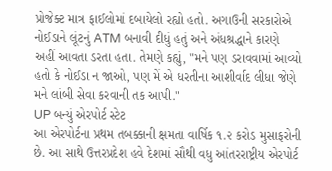પ્રોજેક્ટ માત્ર ફાઈલોમાં દબાયેલો રહ્યો હતો. અગાઉની સરકારોએ નોઈડાને લૂંટનું ATM બનાવી દીધું હતું અને અંધશ્રદ્ધાને કારણે અહીં આવતા ડરતા હતા. તેમણે કહ્યું, "મને પણ ડરાવવામાં આવ્યો હતો કે નોઈડા ન જાઓ, પણ મેં એ ધરતીના આશીર્વાદ લીધા જેણે મને લાંબી સેવા કરવાની તક આપી."
UP બન્યું એરપોર્ટ સ્ટેટ
આ એરપોર્ટના પ્રથમ તબક્કાની ક્ષમતા વાર્ષિક ૧.૨ કરોડ મુસાફરોની છે. આ સાથે ઉત્તરપ્રદેશ હવે દેશમાં સૌથી વધુ આંતરરાષ્ટ્રીય એરપોર્ટ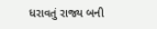ધરાવતું રાજ્ય બની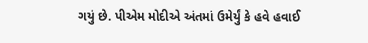ગયું છે. પીએમ મોદીએ અંતમાં ઉમેર્યું કે હવે હવાઈ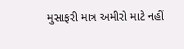મુસાફરી માત્ર અમીરો માટે નહીં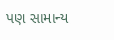પણ સામાન્ય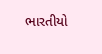ભારતીયો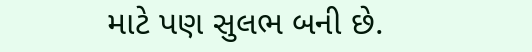માટે પણ સુલભ બની છે.